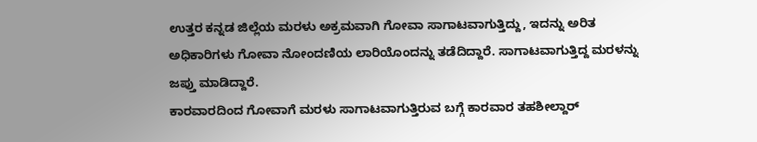ಉತ್ತರ ಕನ್ನಡ ಜಿಲ್ಲೆಯ ಮರಳು ಅಕ್ರಮವಾಗಿ ಗೋವಾ ಸಾಗಾಟವಾಗುತ್ತಿದ್ದು, ಇದನ್ನು ಅರಿತ ಅಧಿಕಾರಿಗಳು ಗೋವಾ ನೋಂದಣಿಯ ಲಾರಿಯೊಂದನ್ನು ತಡೆದಿದ್ದಾರೆ. ಸಾಗಾಟವಾಗುತ್ತಿದ್ದ ಮರಳನ್ನು ಜಪ್ತು ಮಾಡಿದ್ದಾರೆ.
ಕಾರವಾರದಿಂದ ಗೋವಾಗೆ ಮರಳು ಸಾಗಾಟವಾಗುತ್ತಿರುವ ಬಗ್ಗೆ ಕಾರವಾರ ತಹಶೀಲ್ದಾರ್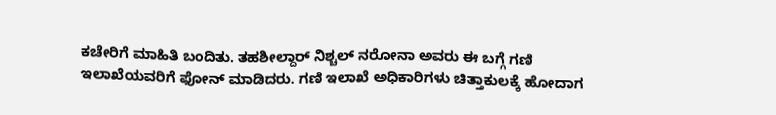ಕಚೇರಿಗೆ ಮಾಹಿತಿ ಬಂದಿತು. ತಹಶೀಲ್ದಾರ್ ನಿಶ್ಚಲ್ ನರೋನಾ ಅವರು ಈ ಬಗ್ಗೆ ಗಣಿ ಇಲಾಖೆಯವರಿಗೆ ಫೋನ್ ಮಾಡಿದರು. ಗಣಿ ಇಲಾಖೆ ಅಧಿಕಾರಿಗಳು ಚಿತ್ತಾಕುಲಕ್ಕೆ ಹೋದಾಗ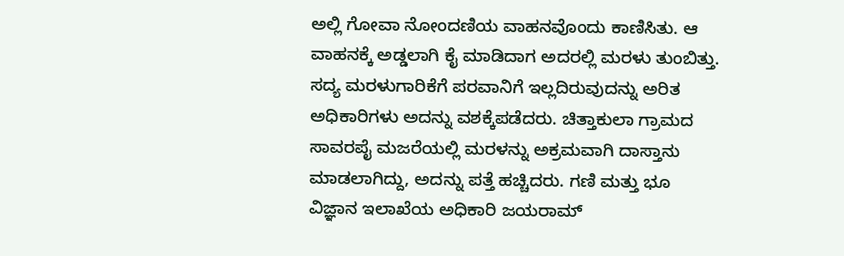ಅಲ್ಲಿ ಗೋವಾ ನೋಂದಣಿಯ ವಾಹನವೊಂದು ಕಾಣಿಸಿತು. ಆ ವಾಹನಕ್ಕೆ ಅಡ್ಡಲಾಗಿ ಕೈ ಮಾಡಿದಾಗ ಅದರಲ್ಲಿ ಮರಳು ತುಂಬಿತ್ತು.
ಸದ್ಯ ಮರಳುಗಾರಿಕೆಗೆ ಪರವಾನಿಗೆ ಇಲ್ಲದಿರುವುದನ್ನು ಅರಿತ ಅಧಿಕಾರಿಗಳು ಅದನ್ನು ವಶಕ್ಕೆಪಡೆದರು. ಚಿತ್ತಾಕುಲಾ ಗ್ರಾಮದ ಸಾವರಪೈ ಮಜರೆಯಲ್ಲಿ ಮರಳನ್ನು ಅಕ್ರಮವಾಗಿ ದಾಸ್ತಾನು ಮಾಡಲಾಗಿದ್ದು, ಅದನ್ನು ಪತ್ತೆ ಹಚ್ಚಿದರು. ಗಣಿ ಮತ್ತು ಭೂ ವಿಜ್ಞಾನ ಇಲಾಖೆಯ ಅಧಿಕಾರಿ ಜಯರಾಮ್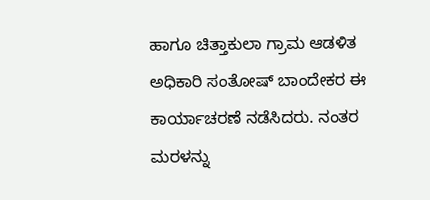ಹಾಗೂ ಚಿತ್ತಾಕುಲಾ ಗ್ರಾಮ ಆಡಳಿತ ಅಧಿಕಾರಿ ಸಂತೋಷ್ ಬಾಂದೇಕರ ಈ ಕಾರ್ಯಾಚರಣೆ ನಡೆಸಿದರು. ನಂತರ ಮರಳನ್ನು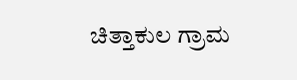ಚಿತ್ತಾಕುಲ ಗ್ರಾಮ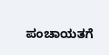ಪಂಚಾಯತಗೆ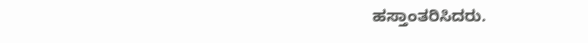ಹಸ್ತಾಂತರಿಸಿದರು.